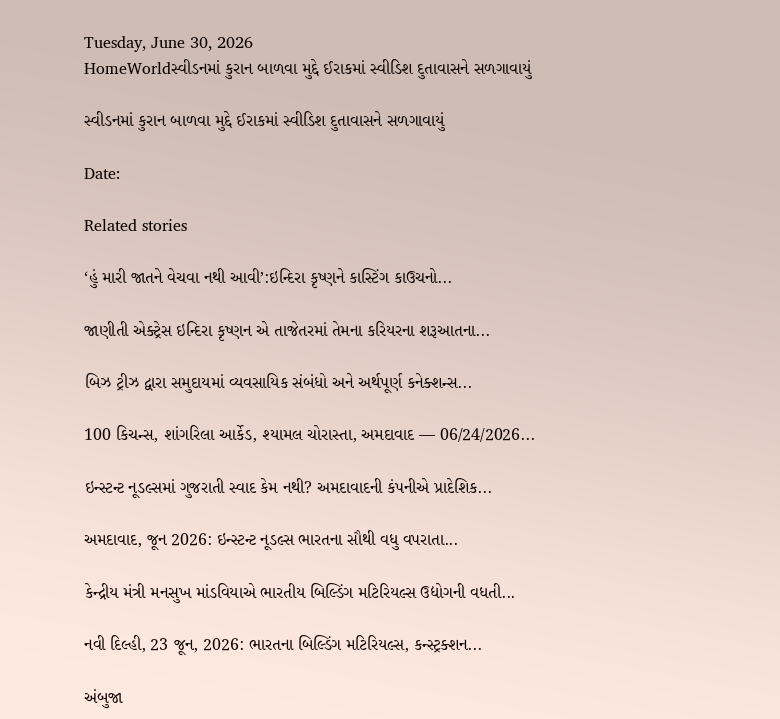Tuesday, June 30, 2026
HomeWorldસ્વીડનમાં કુરાન બાળવા મુદ્દે ઈરાકમાં સ્વીડિશ દુતાવાસને સળગાવાયું

સ્વીડનમાં કુરાન બાળવા મુદ્દે ઈરાકમાં સ્વીડિશ દુતાવાસને સળગાવાયું

Date:

Related stories

‘હું મારી જાતને વેચવા નથી આવી’:ઇન્દિરા કૃષ્ણને કાસ્ટિંગ કાઉચનો...

જાણીતી એક્ટ્રેસ ઇન્દિરા કૃષ્ણન એ તાજેતરમાં તેમના કરિયરના શરૂઆતના...

બિઝ ટ્રીઝ દ્વારા સમુદાયમાં વ્યવસાયિક સંબંધો અને અર્થપૂર્ણ કનેક્શન્સ...

100 કિચન્સ, શાંગરિલા આર્કેડ, શ્યામલ ચોરાસ્તા, અમદાવાદ — 06/24/2026...

ઇન્સ્ટન્ટ નૂડલ્સમાં ગુજરાતી સ્વાદ કેમ નથી? અમદાવાદની કંપનીએ પ્રાદેશિક...

અમદાવાદ, જૂન 2026: ઇન્સ્ટન્ટ નૂડલ્સ ભારતના સૌથી વધુ વપરાતા...

કેન્દ્રીય મંત્રી મનસુખ માંડવિયાએ ભારતીય બિલ્ડિંગ મટિરિયલ્સ ઉદ્યોગની વધતી...

નવી દિલ્હી, 23 જૂન, 2026: ભારતના બિલ્ડિંગ મટિરિયલ્સ, કન્સ્ટ્રક્શન...

અંબુજા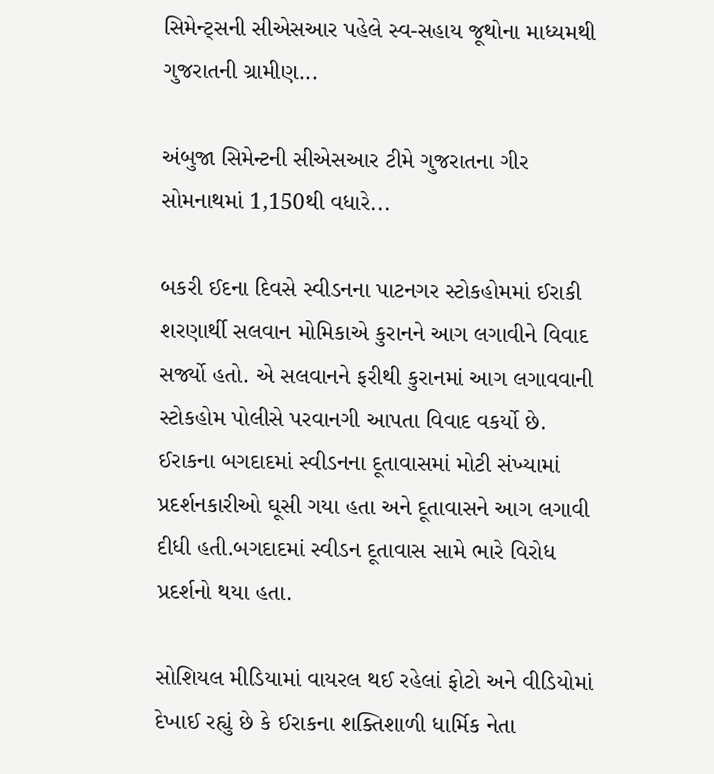સિમેન્ટ્સની સીએસઆર પહેલે સ્વ-સહાય જૂથોના માધ્યમથી ગુજરાતની ગ્રામીણ...

અંબુજા સિમેન્ટની સીએસઆર ટીમે ગુજરાતના ગીર સોમનાથમાં 1,150થી વધારે...

બકરી ઈદના દિવસે સ્વીડનના પાટનગર સ્ટોકહોમમાં ઈરાકી શરણાર્થી સલવાન મોમિકાએ કુરાનને આગ લગાવીને વિવાદ સર્જ્યો હતો. એ સલવાનને ફરીથી કુરાનમાં આગ લગાવવાની સ્ટોકહોમ પોલીસે પરવાનગી આપતા વિવાદ વકર્યો છે. ઈરાકના બગદાદમાં સ્વીડનના દૂતાવાસમાં મોટી સંખ્યામાં પ્રદર્શનકારીઓ ઘૂસી ગયા હતા અને દૂતાવાસને આગ લગાવી દીધી હતી.બગદાદમાં સ્વીડન દૂતાવાસ સામે ભારે વિરોધ પ્રદર્શનો થયા હતા.

સોશિયલ મીડિયામાં વાયરલ થઈ રહેલાં ફોટો અને વીડિયોમાં દેખાઈ રહ્યું છે કે ઈરાકના શક્તિશાળી ધાર્મિક નેતા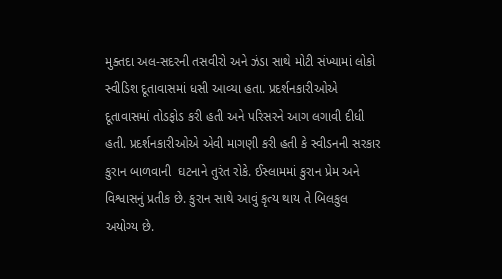મુક્તદા અલ-સદરની તસવીરો અને ઝંડા સાથે મોટી સંખ્યામાં લોકો સ્વીડિશ દૂતાવાસમાં ધસી આવ્યા હતા. પ્રદર્શનકારીઓએ દૂતાવાસમાં તોડફોડ કરી હતી અને પરિસરને આગ લગાવી દીધી હતી. પ્રદર્શનકારીઓએ એવી માગણી કરી હતી કે સ્વીડનની સરકાર કુરાન બાળવાની  ઘટનાને તુરંત રોકે. ઈસ્લામમાં કુરાન પ્રેમ અને વિશ્વાસનું પ્રતીક છે. કુરાન સાથે આવું કૃત્ય થાય તે બિલકુલ અયોગ્ય છે.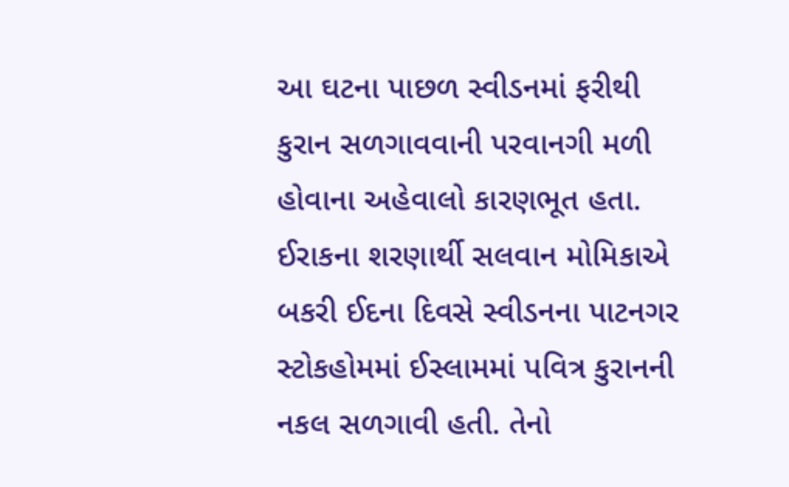આ ઘટના પાછળ સ્વીડનમાં ફરીથી કુરાન સળગાવવાની પરવાનગી મળી હોવાના અહેવાલો કારણભૂત હતા. ઈરાકના શરણાર્થી સલવાન મોમિકાએ બકરી ઈદના દિવસે સ્વીડનના પાટનગર સ્ટોકહોમમાં ઈસ્લામમાં પવિત્ર કુરાનની નકલ સળગાવી હતી. તેનો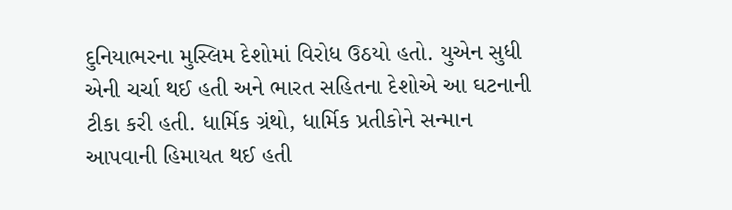દુનિયાભરના મુસ્લિમ દેશોમાં વિરોધ ઉઠયો હતો. યુએન સુધી એની ચર્ચા થઈ હતી અને ભારત સહિતના દેશોએ આ ઘટનાની ટીકા કરી હતી. ધાર્મિક ગ્રંથો, ધાર્મિક પ્રતીકોને સન્માન આપવાની હિમાયત થઈ હતી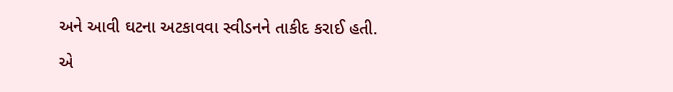અને આવી ઘટના અટકાવવા સ્વીડનને તાકીદ કરાઈ હતી.

એ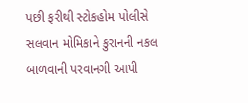પછી ફરીથી સ્ટોકહોમ પોલીસે સલવાન મોમિકાને કુરાનની નકલ બાળવાની પરવાનગી આપી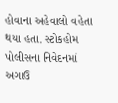હોવાના અહેવાલો વહેતા થયા હતા. સ્ટોકહોમ પોલીસના નિવેદનમાં અગાઉ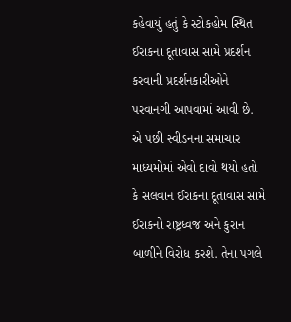કહેવાયું હતું કે સ્ટોકહોમ સ્થિત ઈરાકના દૂતાવાસ સામે પ્રદર્શન કરવાની પ્રદર્શનકારીઓને પરવાનગી આપવામાં આવી છે. એ પછી સ્વીડનના સમાચાર માધ્યમોમાં એવો દાવો થયો હતો કે સલવાન ઈરાકના દૂતાવાસ સામે ઈરાકનો રાષ્ટ્રધ્વજ અને કુરાન બાળીને વિરોધ કરશે. તેના પગલે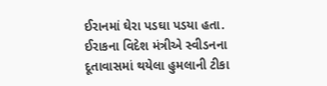ઈરાનમાં ઘેરા પડઘા પડયા હતા. ઈરાકના વિદેશ મંત્રીએ સ્વીડનના દૂતાવાસમાં થયેલા હુમલાની ટીકા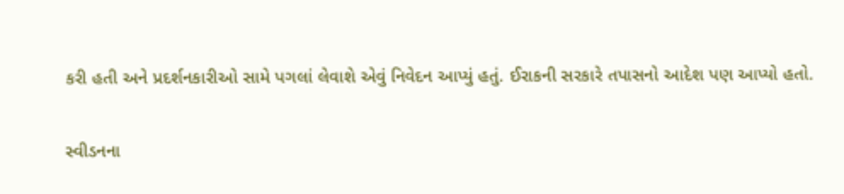કરી હતી અને પ્રદર્શનકારીઓ સામે પગલાં લેવાશે એવું નિવેદન આપ્યું હતું. ઈરાકની સરકારે તપાસનો આદેશ પણ આપ્યો હતો.

સ્વીડનના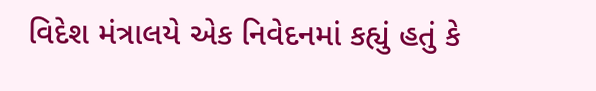વિદેશ મંત્રાલયે એક નિવેદનમાં કહ્યું હતું કે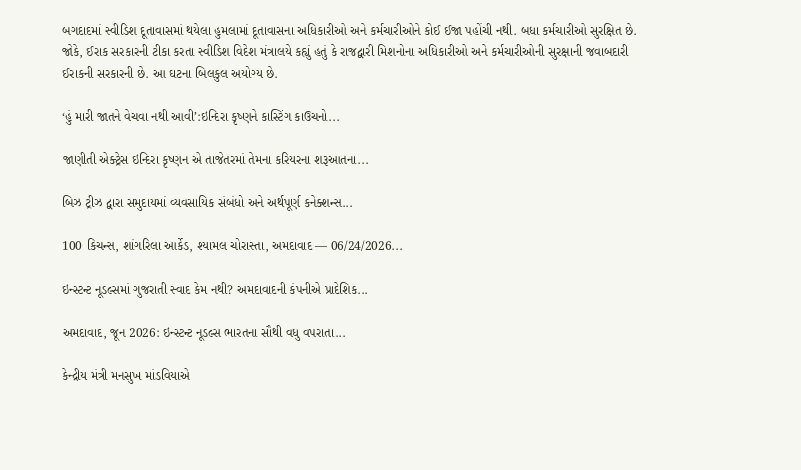બગદાદમાં સ્વીડિશ દૂતાવાસમાં થયેલા હુમલામાં દૂતાવાસના અધિકારીઓ અને કર્મચારીઓને કોઈ ઈજા પહોંચી નથી. બધા કર્મચારીઓ સુરક્ષિત છે. જોકે, ઈરાક સરકારની ટીકા કરતા સ્વીડિશ વિદેશ મંત્રાલયે કહ્યું હતું કે રાજદ્વારી મિશનોના અધિકારીઓ અને કર્મચારીઓની સુરક્ષાની જવાબદારી ઈરાકની સરકારની છે. આ ઘટના બિલકુલ અયોગ્ય છે.

‘હું મારી જાતને વેચવા નથી આવી’:ઇન્દિરા કૃષ્ણને કાસ્ટિંગ કાઉચનો...

જાણીતી એક્ટ્રેસ ઇન્દિરા કૃષ્ણન એ તાજેતરમાં તેમના કરિયરના શરૂઆતના...

બિઝ ટ્રીઝ દ્વારા સમુદાયમાં વ્યવસાયિક સંબંધો અને અર્થપૂર્ણ કનેક્શન્સ...

100 કિચન્સ, શાંગરિલા આર્કેડ, શ્યામલ ચોરાસ્તા, અમદાવાદ — 06/24/2026...

ઇન્સ્ટન્ટ નૂડલ્સમાં ગુજરાતી સ્વાદ કેમ નથી? અમદાવાદની કંપનીએ પ્રાદેશિક...

અમદાવાદ, જૂન 2026: ઇન્સ્ટન્ટ નૂડલ્સ ભારતના સૌથી વધુ વપરાતા...

કેન્દ્રીય મંત્રી મનસુખ માંડવિયાએ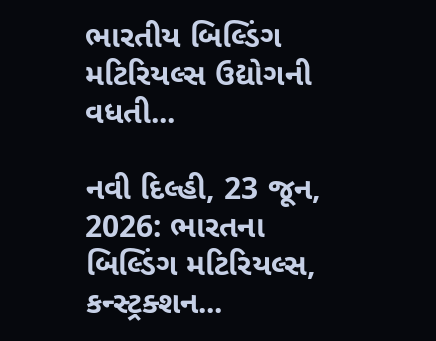ભારતીય બિલ્ડિંગ મટિરિયલ્સ ઉદ્યોગની વધતી...

નવી દિલ્હી, 23 જૂન, 2026: ભારતના બિલ્ડિંગ મટિરિયલ્સ, કન્સ્ટ્રક્શન...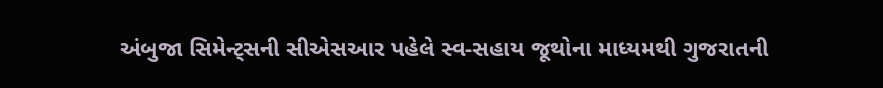અંબુજા સિમેન્ટ્સની સીએસઆર પહેલે સ્વ-સહાય જૂથોના માધ્યમથી ગુજરાતની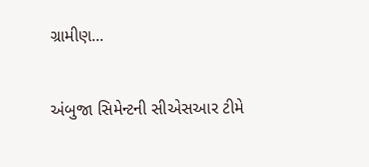ગ્રામીણ...

અંબુજા સિમેન્ટની સીએસઆર ટીમે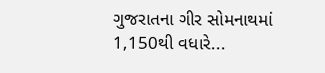ગુજરાતના ગીર સોમનાથમાં 1,150થી વધારે...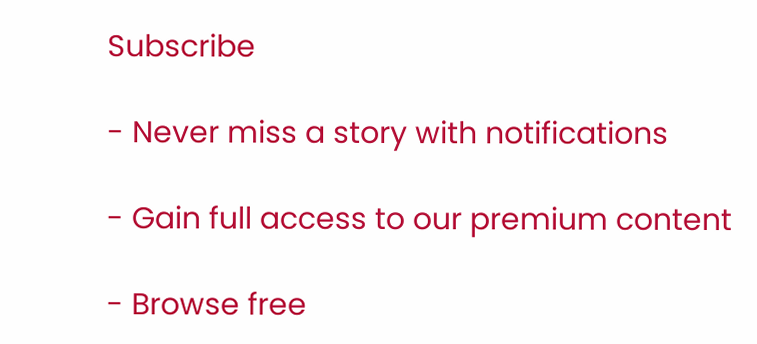Subscribe

- Never miss a story with notifications

- Gain full access to our premium content

- Browse free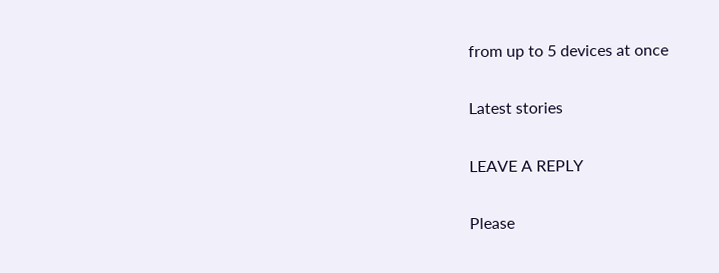from up to 5 devices at once

Latest stories

LEAVE A REPLY

Please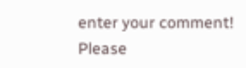enter your comment!
Please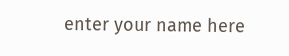enter your name here